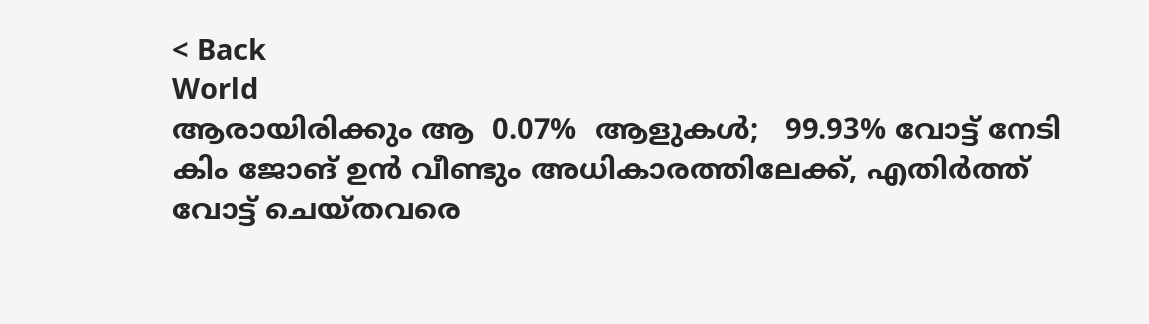< Back
World
ആരായിരിക്കും ആ  0.07%  ആളുകള്‍;   99.93% വോട്ട് നേടി കിം ജോങ് ഉൻ വീണ്ടും അധികാരത്തിലേക്ക്, എതിർത്ത് വോട്ട് ചെയ്തവരെ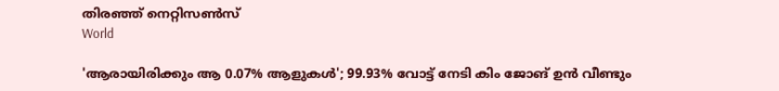തിരഞ്ഞ് നെറ്റിസൺസ്
World

'ആരായിരിക്കും ആ 0.07% ആളുകള്‍'; 99.93% വോട്ട് നേടി കിം ജോങ് ഉൻ വീണ്ടും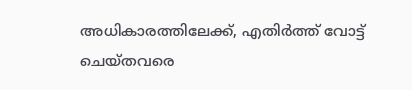അധികാരത്തിലേക്ക്, എതിർത്ത് വോട്ട് ചെയ്തവരെ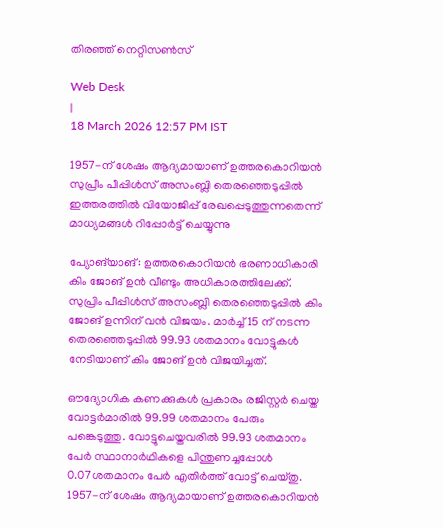തിരഞ്ഞ് നെറ്റിസൺസ്

Web Desk
|
18 March 2026 12:57 PM IST

1957-ന് ശേഷം ആദ്യമായാണ് ഉത്തരകൊറിയൻ സുപ്രീം പീപ്പിൾസ് അസംബ്ലി തെരഞ്ഞെടുപ്പിൽ ഇത്തരത്തിൽ വിയോജിപ്പ് രേഖപ്പെടുത്തുന്നതെന്ന് മാധ്യമങ്ങള്‍ റിപ്പോര്‍ട്ട് ചെയ്യുന്നു

പ്യോങ്‌യാങ്: ഉത്തരകൊറിയൻ ഭരണാധികാരി കിം ജോങ് ഉൻ വീണ്ടും അധികാരത്തിലേക്ക്. സുപ്രിം പീപ്പിൾസ് അസംബ്ലി തെരഞ്ഞെടുപ്പിൽ കിം ജോങ് ഉന്നിന് വൻ വിജയം. മാർച്ച് 15 ന് നടന്ന തെരഞ്ഞെടുപ്പില്‍ 99.93 ശതമാനം വോട്ടുകള്‍ നേടിയാണ് കിം ജോങ് ഉൻ വിജയിച്ചത്.

ഔദ്യോഗിക കണക്കുകൾ പ്രകാരം രജിസ്റ്റർ ചെയ്ത വോട്ടർമാരിൽ 99.99 ശതമാനം പേരും പങ്കെടുത്തു. വോട്ടുചെയ്തവരിൽ 99.93 ശതമാനം പേർ സ്ഥാനാർഥികളെ പിന്തുണച്ചപ്പോൾ 0.07ശതമാനം പേർ എതിർത്ത് വോട്ട് ചെയ്തു. 1957-ന് ശേഷം ആദ്യമായാണ് ഉത്തരകൊറിയൻ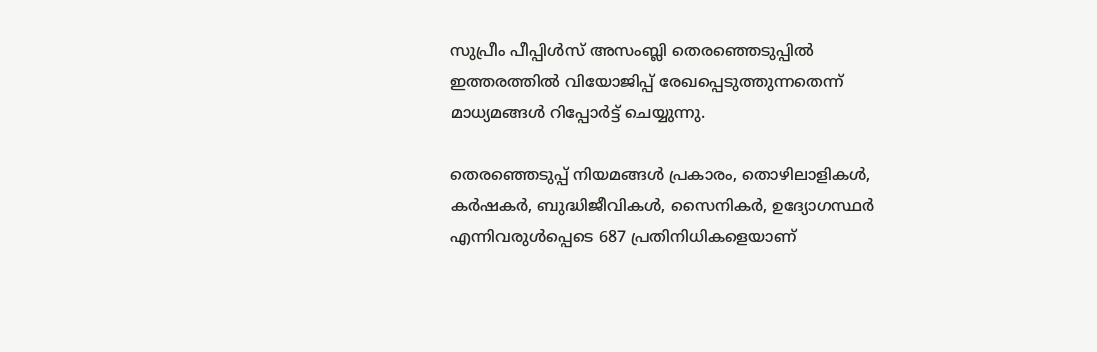സുപ്രീം പീപ്പിൾസ് അസംബ്ലി തെരഞ്ഞെടുപ്പിൽ ഇത്തരത്തിൽ വിയോജിപ്പ് രേഖപ്പെടുത്തുന്നതെന്ന് മാധ്യമങ്ങള്‍ റിപ്പോര്‍ട്ട് ചെയ്യുന്നു.

തെരഞ്ഞെടുപ്പ് നിയമങ്ങൾ പ്രകാരം, തൊഴിലാളികൾ, കർഷകർ, ബുദ്ധിജീവികൾ, സൈനികർ, ഉദ്യോഗസ്ഥർ എന്നിവരുൾപ്പെടെ 687 പ്രതിനിധികളെയാണ്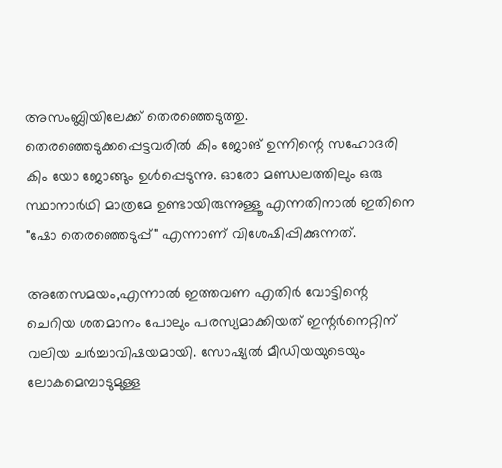അസംബ്ലിയിലേക്ക് തെരഞ്ഞെടുത്തു. തെരഞ്ഞെടുക്കപ്പെട്ടവരിൽ കിം ജോങ് ഉന്നിന്റെ സഹോദരി കിം യോ ജോങ്ങും ഉൾപ്പെടുന്നു. ഓരോ മണ്ഡലത്തിലും ഒരു സ്ഥാനാർഥി മാത്രമേ ഉണ്ടായിരുന്നുള്ളൂ എന്നതിനാൽ ഇതിനെ "ഷോ തെരഞ്ഞെടുപ്പ്" എന്നാണ് വിശേഷിപ്പിക്കുന്നത്.

അതേസമയം,എന്നാൽ ഇത്തവണ എതിർ വോട്ടിന്റെ ചെറിയ ശതമാനം പോലും പരസ്യമാക്കിയത് ഇന്റർനെറ്റിന് വലിയ ചര്‍ച്ചാവിഷയമായി. സോഷ്യൽ മീഡിയയുടെയും ലോകമെമ്പാടുമുള്ള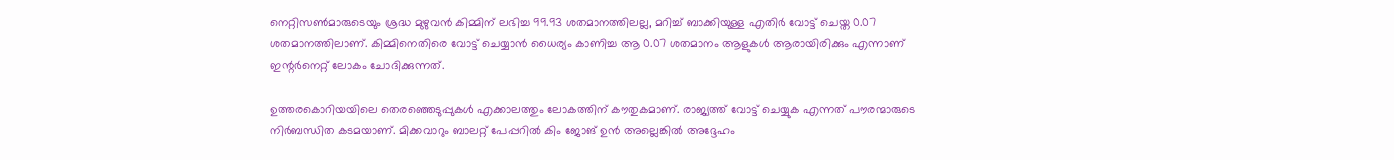നെറ്റിസൺമാരുടെയും ശ്രദ്ധ മുഴുവൻ കിമ്മിന് ലഭിച്ച 99.93 ശതമാനത്തിലല്ല, മറിച്ച് ബാക്കിയുള്ള എതിര്‍ വോട്ട് ചെയ്ത 0.07 ശതമാനത്തിലാണ്. കിമ്മിനെതിരെ വോട്ട് ചെയ്യാൻ ധൈര്യം കാണിച്ച ആ 0.07 ശതമാനം ആളുകൾ ആരായിരിക്കും എന്നാണ് ഇന്റർനെറ്റ് ലോകം ചോദിക്കുന്നത്.

ഉത്തരകൊറിയയിലെ തെരഞ്ഞെടുപ്പുകൾ എക്കാലത്തും ലോകത്തിന് കൗതുകമാണ്. രാജ്യത്ത് വോട്ട് ചെയ്യുക എന്നത് പൗരന്മാരുടെ നിർബന്ധിത കടമയാണ്. മിക്കവാറും ബാലറ്റ് പേപ്പറിൽ കിം ജോങ് ഉൻ അല്ലെങ്കിൽ അദ്ദേഹം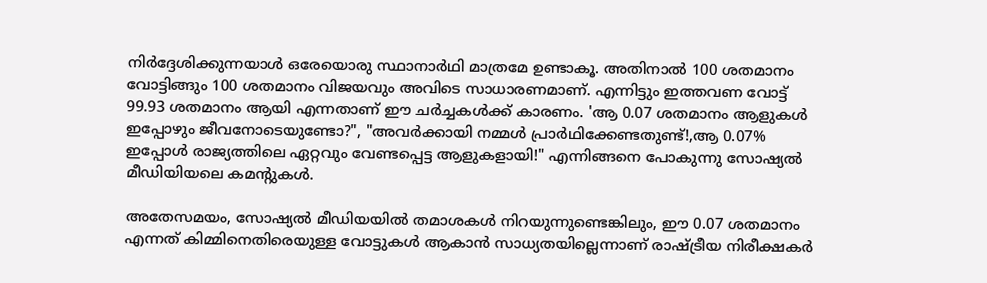നിർദ്ദേശിക്കുന്നയാൾ ഒരേയൊരു സ്ഥാനാർഥി മാത്രമേ ഉണ്ടാകൂ. അതിനാൽ 100 ശതമാനം വോട്ടിങ്ങും 100 ശതമാനം വിജയവും അവിടെ സാധാരണമാണ്. എന്നിട്ടും ഇത്തവണ വോട്ട് 99.93 ശതമാനം ആയി എന്നതാണ് ഈ ചര്‍ച്ചകള്‍ക്ക് കാരണം. 'ആ 0.07 ശതമാനം ആളുകൾ ഇപ്പോഴും ജീവനോടെയുണ്ടോ?", "അവർക്കായി നമ്മൾ പ്രാർഥിക്കേണ്ടതുണ്ട്!,ആ 0.07% ഇപ്പോൾ രാജ്യത്തിലെ ഏറ്റവും വേണ്ടപ്പെട്ട ആളുകളായി!" എന്നിങ്ങനെ പോകുന്നു സോഷ്യല്‍ മീഡിയിയലെ കമന്‍റുകള്‍.

അതേസമയം, സോഷ്യൽ മീഡിയയിൽ തമാശകൾ നിറയുന്നുണ്ടെങ്കിലും, ഈ 0.07 ശതമാനം എന്നത് കിമ്മിനെതിരെയുള്ള വോട്ടുകൾ ആകാൻ സാധ്യതയില്ലെന്നാണ് രാഷ്ട്രീയ നിരീക്ഷകർ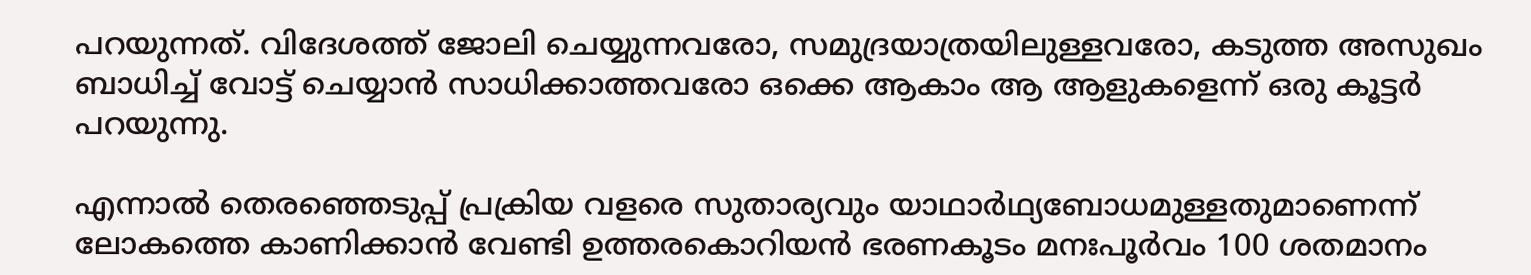പറയുന്നത്. വിദേശത്ത് ജോലി ചെയ്യുന്നവരോ, സമുദ്രയാത്രയിലുള്ളവരോ, കടുത്ത അസുഖം ബാധിച്ച് വോട്ട് ചെയ്യാൻ സാധിക്കാത്തവരോ ഒക്കെ ആകാം ആ ആളുകളെന്ന് ഒരു കൂട്ടര്‍ പറയുന്നു.

എന്നാല്‍ തെരഞ്ഞെടുപ്പ് പ്രക്രിയ വളരെ സുതാര്യവും യാഥാർഥ്യബോധമുള്ളതുമാണെന്ന് ലോകത്തെ കാണിക്കാൻ വേണ്ടി ഉത്തരകൊറിയൻ ഭരണകൂടം മനഃപൂർവം 100 ശതമാനം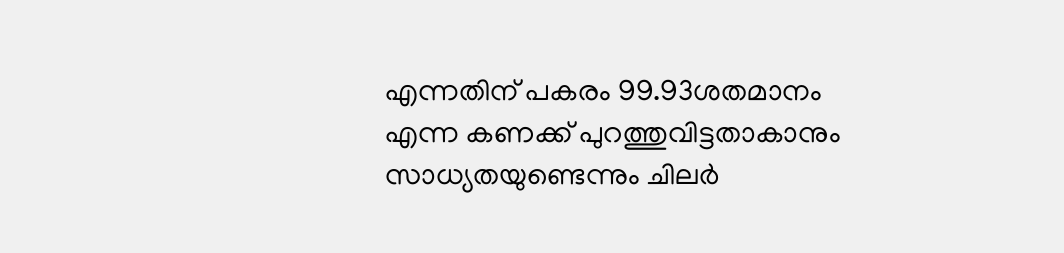എന്നതിന് പകരം 99.93ശതമാനം എന്ന കണക്ക് പുറത്തുവിട്ടതാകാനും സാധ്യതയുണ്ടെന്നും ചിലര്‍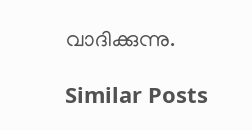വാദിക്കുന്നു.

Similar Posts